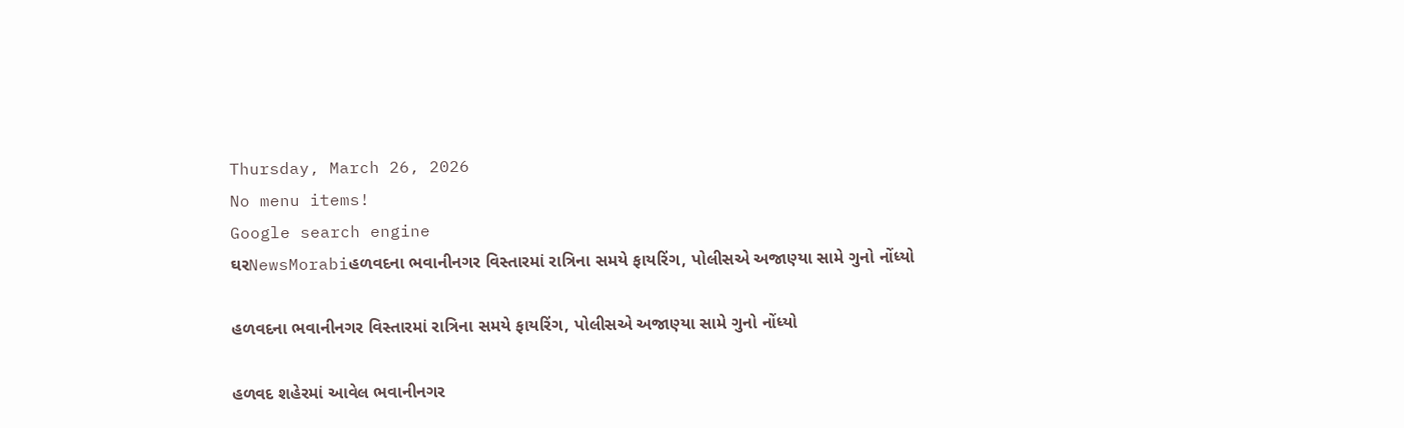Thursday, March 26, 2026
No menu items!
Google search engine
ઘરNewsMorabiહળવદના ભવાનીનગર વિસ્તારમાં રાત્રિના સમયે ફાયરિંગ, પોલીસએ અજાણ્યા સામે ગુનો નોંધ્યો

હળવદના ભવાનીનગર વિસ્તારમાં રાત્રિના સમયે ફાયરિંગ, પોલીસએ અજાણ્યા સામે ગુનો નોંધ્યો

હળવદ શહેરમાં આવેલ ભવાનીનગર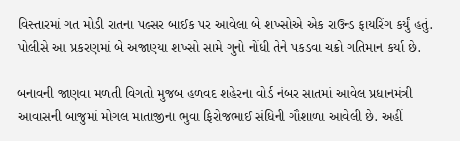વિસ્તારમાં ગત મોડી રાતના પલ્સર બાઈક પર આવેલા બે શખ્સોએ એક રાઉન્ડ ફાયરિંગ કર્યું હતું. પોલીસે આ પ્રકરણમાં બે અજાણ્યા શખ્સો સામે ગુનો નોંધી તેને પકડવા ચક્રો ગતિમાન કર્યા છે.

બનાવની જાણવા મળતી વિગતો મુજબ હળવદ શહેરના વોર્ડ નંબર સાતમાં આવેલ પ્રધાનમંત્રી આવાસની બાજુમાં મોગલ માતાજીના ભુવા ફિરોજભાઈ સંધિની ગૌશાળા આવેલી છે. અહીં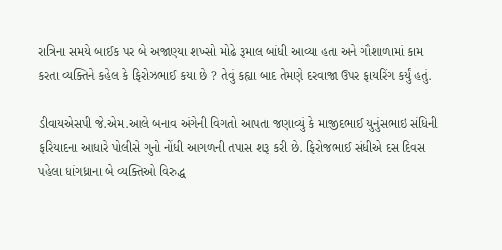રાત્રિના સમયે બાઈક પર બે અજાણ્યા શખ્સો મોઢે રૂમાલ બાંધી આવ્યા હતા અને ગૌશાળામાં કામ કરતા વ્યક્તિને કહેલ કે ફિરોઝભાઈ કયા છે ? તેવું કહ્યા બાદ તેમણે દરવાજા ઉપર ફાયરિંગ કર્યું હતું.

ડીવાયએસપી જે.એમ.આલે બનાવ અંગેની વિગતો આપતા જણાવ્યું કે માજીદભાઈ યુનુંસભાઇ સંધિની ફરિયાદના આધારે પોલીસે ગુનો નોંધી આગળની તપાસ શરૂ કરી છે. ફિરોજભાઈ સંધીએ દસ દિવસ પહેલા ધાંગધ્રાના બે વ્યક્તિઓ વિરુદ્ધ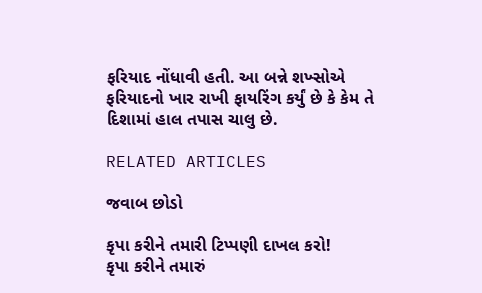ફરિયાદ નોંધાવી હતી. આ બન્ને શખ્સોએ ફરિયાદનો ખાર રાખી ફાયરિંગ કર્યું છે કે કેમ તે દિશામાં હાલ તપાસ ચાલુ છે.

RELATED ARTICLES

જવાબ છોડો

કૃપા કરીને તમારી ટિપ્પણી દાખલ કરો!
કૃપા કરીને તમારું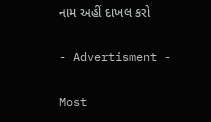નામ અહીં દાખલ કરો

- Advertisment -

Most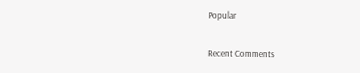Popular

Recent Comments